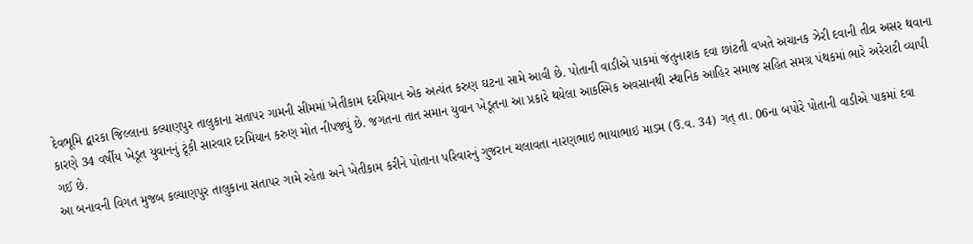દેવભૂમિ દ્વારકા જિલ્લાના કલ્યાણપુર તાલુકાના સતાપર ગામની સીમમાં ખેતીકામ દરમિયાન એક અત્યંત કરુણ ઘટના સામે આવી છે. પોતાની વાડીએ પાકમાં જંતુનાશક દવા છાંટતી વખતે અચાનક ઝેરી દવાની તીવ્ર અસર થવાના કારણે 34 વર્ષીય ખેડૂત યુવાનનું ટૂંકી સારવાર દરમિયાન કરુણ મોત નીપજ્યું છે. જગતના તાત સમાન યુવાન ખેડૂતના આ પ્રકારે થયેલા આકસ્મિક અવસાનથી સ્થાનિક આહિર સમાજ સહિત સમગ્ર પંથકમાં ભારે અરેરાટી વ્યાપી ગઈ છે.
આ બનાવની વિગત મુજબ કલ્યાણપુર તાલુકાના સતાપર ગામે રહેતા અને ખેતીકામ કરીને પોતાના પરિવારનું ગુજરાન ચલાવતા નારણભાઇ ભાયાભાઇ માડમ (ઉ.વ. 34) ગત્ તા. 06ના બપોરે પોતાની વાડીએ પાકમાં દવા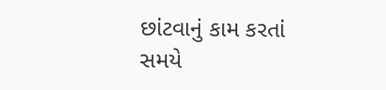છાંટવાનું કામ કરતાં સમયે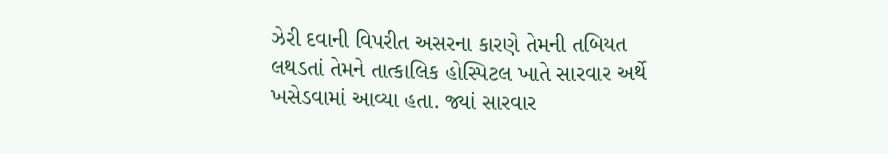ઝેરી દવાની વિપરીત અસરના કારણે તેમની તબિયત લથડતાં તેમને તાત્કાલિક હોસ્પિટલ ખાતે સારવાર અર્થે ખસેડવામાં આવ્યા હતા. જ્યાં સારવાર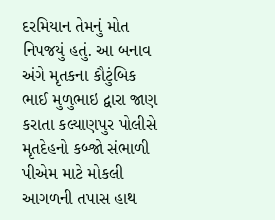દરમિયાન તેમનું મોત નિપજયું હતું. આ બનાવ અંગે મૃતકના કૌટુંબિક ભાઈ મુળુભાઇ દ્વારા જાણ કરાતા કલ્યાણપુર પોલીસે મૃતદેહનો કબ્જો સંભાળી પીએમ માટે મોકલી આગળની તપાસ હાથ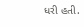ધરી હતી.